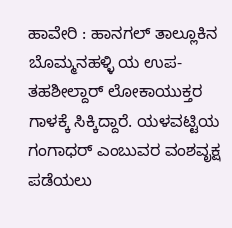ಹಾವೇರಿ : ಹಾನಗಲ್ ತಾಲ್ಲೂಕಿನ ಬೊಮ್ಮನಹಳ್ಳಿ ಯ ಉಪ- ತಹಶೀಲ್ದಾರ್ ಲೋಕಾಯುಕ್ತರ ಗಾಳಕ್ಕೆ ಸಿಕ್ಕಿದ್ದಾರೆ. ಯಳವಟ್ಟಿಯ ಗಂಗಾಧರ್ ಎಂಬುವರ ವಂಶವೃಕ್ಷ ಪಡೆಯಲು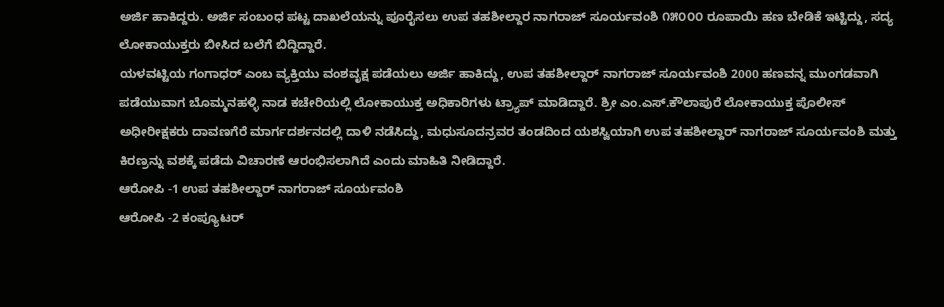ಅರ್ಜಿ ಹಾಕಿದ್ದರು. ಅರ್ಜಿ ಸಂಬಂಧ ಪಟ್ಟ ದಾಖಲೆಯನ್ನು ಪೂರೈಸಲು ಉಪ ತಹಶೀಲ್ದಾರ ನಾಗರಾಜ್ ಸೂರ್ಯವಂಶಿ ೧೫೦೦೦ ರೂಪಾಯಿ ಹಣ ಬೇಡಿಕೆ ಇಟ್ಟಿದ್ದು, ಸದ್ಯ ಲೋಕಾಯುಕ್ತರು ಬೀಸಿದ ಬಲೆಗೆ ಬಿದ್ದಿದ್ದಾರೆ.
ಯಳವಟ್ಟಿಯ ಗಂಗಾಧರ್ ಎಂಬ ವ್ಯಕ್ತಿಯು ವಂಶವೃಕ್ಷ ಪಡೆಯಲು ಅರ್ಜಿ ಹಾಕಿದ್ದು, ಉಪ ತಹಶೀಲ್ದಾರ್ ನಾಗರಾಜ್ ಸೂರ್ಯವಂಶಿ 2000 ಹಣವನ್ನ ಮುಂಗಡವಾಗಿ ಪಡೆಯುವಾಗ ಬೊಮ್ಮನಹಳ್ಳಿ ನಾಡ ಕಚೇರಿಯಲ್ಲಿ ಲೋಕಾಯುಕ್ತ ಅಧಿಕಾರಿಗಳು ಟ್ರ್ಯಾಪ್ ಮಾಡಿದ್ದಾರೆ. ಶ್ರೀ ಎಂ.ಎಸ್.ಕೌಲಾಪುರೆ ಲೋಕಾಯುಕ್ತ ಪೊಲೀಸ್ ಅಧೀರೀಕ್ಷಕರು ದಾವಣಗೆರೆ ಮಾರ್ಗದರ್ಶನದಲ್ಲಿ ದಾಳಿ ನಡೆಸಿದ್ದು, ಮಧುಸೂದನ್ರವರ ತಂಡದಿಂದ ಯಶಸ್ವಿಯಾಗಿ ಉಪ ತಹಶೀಲ್ದಾರ್ ನಾಗರಾಜ್ ಸೂರ್ಯವಂಶಿ ಮತ್ತು ಕಿರಣ್ರನ್ನು ವಶಕ್ಕೆ ಪಡೆದು ವಿಚಾರಣೆ ಆರಂಭಿಸಲಾಗಿದೆ ಎಂದು ಮಾಹಿತಿ ನೀಡಿದ್ದಾರೆ.
ಆರೋಪಿ -1 ಉಪ ತಹಶೀಲ್ದಾರ್ ನಾಗರಾಜ್ ಸೂರ್ಯವಂಶಿ
ಆರೋಪಿ -2 ಕಂಪ್ಯೂಟರ್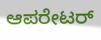ಆಪರೇಟರ್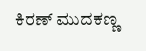ಕಿರಣ್ ಮುದಕಣ್ಣ